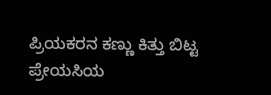ಪ್ರಿಯಕರನ ಕಣ್ಣು ಕಿತ್ತು ಬಿಟ್ಟ ಪ್ರೇಯಸಿಯ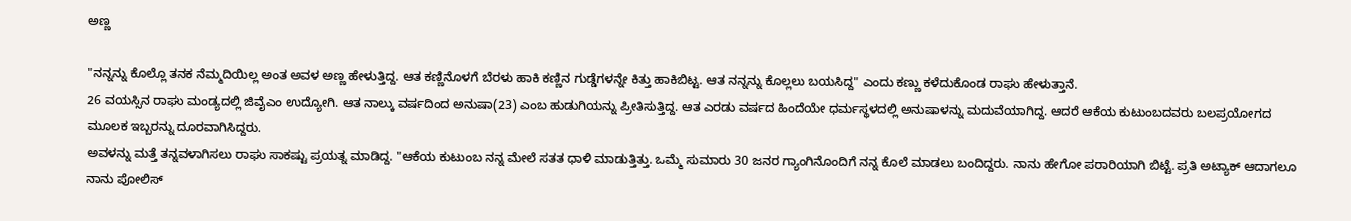ಅಣ್ಣ

"ನನ್ನನ್ನು ಕೊಲ್ಲೊ ತನಕ ನೆಮ್ಮದಿಯಿಲ್ಲ ಅಂತ ಅವಳ ಅಣ್ಣ ಹೇಳುತ್ತಿದ್ದ. ಆತ ಕಣ್ಣಿನೊಳಗೆ ಬೆರಳು ಹಾಕಿ ಕಣ್ಣಿನ ಗುಡ್ಡೆಗಳನ್ನೇ ಕಿತ್ತು ಹಾಕಿಬಿಟ್ಟ. ಆತ ನನ್ನನ್ನು ಕೊಲ್ಲಲು ಬಯಸಿದ್ದ" ಎಂದು ಕಣ್ಣು ಕಳೆದುಕೊಂಡ ರಾಘು ಹೇಳುತ್ತಾನೆ.
26 ವಯಸ್ಸಿನ ರಾಘು ಮಂಡ್ಯದಲ್ಲಿ ಜಿವೈಎಂ ಉದ್ಯೋಗಿ. ಆತ ನಾಲ್ಕು ವರ್ಷದಿಂದ ಅನುಷಾ(23) ಎಂಬ ಹುಡುಗಿಯನ್ನು ಪ್ರೀತಿಸುತ್ತಿದ್ದ. ಆತ ಎರಡು ವರ್ಷದ ಹಿಂದೆಯೇ ಧರ್ಮಸ್ಥಳದಲ್ಲಿ ಅನುಷಾಳನ್ನು ಮದುವೆಯಾಗಿದ್ದ. ಆದರೆ ಆಕೆಯ ಕುಟುಂಬದವರು ಬಲಪ್ರಯೋಗದ ಮೂಲಕ ಇಬ್ಬರನ್ನು ದೂರವಾಗಿಸಿದ್ದರು.
ಅವಳನ್ನು ಮತ್ತೆ ತನ್ನವಳಾಗಿಸಲು ರಾಘು ಸಾಕಷ್ಟು ಪ್ರಯತ್ನ ಮಾಡಿದ್ದ. "ಆಕೆಯ ಕುಟುಂಬ ನನ್ನ ಮೇಲೆ ಸತತ ಧಾಳಿ ಮಾಡುತ್ತಿತ್ತು. ಒಮ್ಮೆ ಸುಮಾರು 30 ಜನರ ಗ್ಯಾಂಗಿನೊಂದಿಗೆ ನನ್ನ ಕೊಲೆ ಮಾಡಲು ಬಂದಿದ್ದರು. ನಾನು ಹೇಗೋ ಪರಾರಿಯಾಗಿ ಬಿಟ್ಟೆ. ಪ್ರತಿ ಅಟ್ಯಾಕ್ ಆದಾಗಲೂ ನಾನು ಪೋಲಿಸ್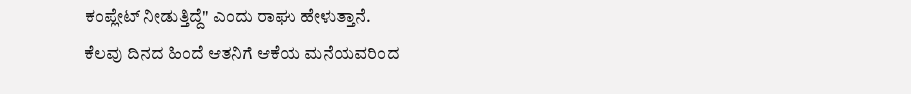ಕಂಪ್ಲೇಟ್ ನೀಡುತ್ತಿದ್ದೆ" ಎಂದು ರಾಘು ಹೇಳುತ್ತಾನೆ.
ಕೆಲವು ದಿನದ ಹಿಂದೆ ಆತನಿಗೆ ಆಕೆಯ ಮನೆಯವರಿಂದ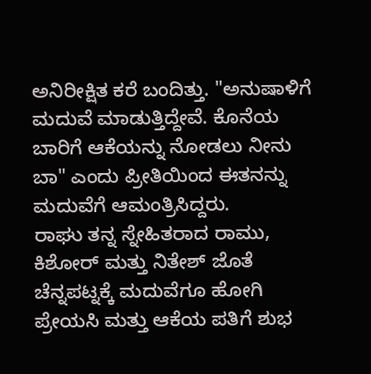ಅನಿರೀಕ್ಷಿತ ಕರೆ ಬಂದಿತ್ತು. "ಅನುಷಾಳಿಗೆ ಮದುವೆ ಮಾಡುತ್ತಿದ್ದೇವೆ. ಕೊನೆಯ ಬಾರಿಗೆ ಆಕೆಯನ್ನು ನೋಡಲು ನೀನು ಬಾ" ಎಂದು ಪ್ರೀತಿಯಿಂದ ಈತನನ್ನು ಮದುವೆಗೆ ಆಮಂತ್ರಿಸಿದ್ದರು.
ರಾಘು ತನ್ನ ಸ್ನೇಹಿತರಾದ ರಾಮು, ಕಿಶೋರ್ ಮತ್ತು ನಿತೇಶ್ ಜೊತೆ ಚೆನ್ನಪಟ್ನಕ್ಕೆ ಮದುವೆಗೂ ಹೋಗಿ ಪ್ರೇಯಸಿ ಮತ್ತು ಆಕೆಯ ಪತಿಗೆ ಶುಭ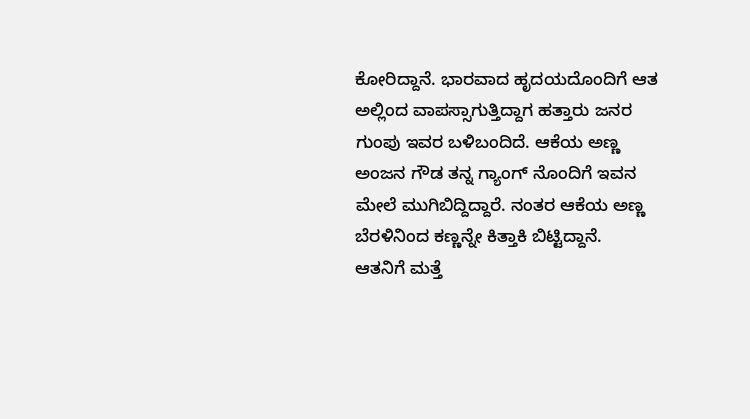ಕೋರಿದ್ದಾನೆ. ಭಾರವಾದ ಹೃದಯದೊಂದಿಗೆ ಆತ ಅಲ್ಲಿಂದ ವಾಪಸ್ಸಾಗುತ್ತಿದ್ದಾಗ ಹತ್ತಾರು ಜನರ ಗುಂಪು ಇವರ ಬಳಿಬಂದಿದೆ. ಆಕೆಯ ಅಣ್ಣ ಅಂಜನ ಗೌಡ ತನ್ನ ಗ್ಯಾಂಗ್ ನೊಂದಿಗೆ ಇವನ ಮೇಲೆ ಮುಗಿಬಿದ್ದಿದ್ದಾರೆ. ನಂತರ ಆಕೆಯ ಅಣ್ಣ ಬೆರಳಿನಿಂದ ಕಣ್ಣನ್ನೇ ಕಿತ್ತಾಕಿ ಬಿಟ್ಟಿದ್ದಾನೆ.
ಆತನಿಗೆ ಮತ್ತೆ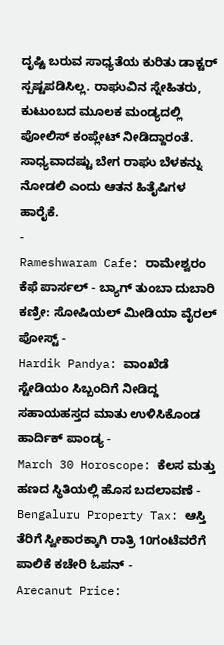ದೃಷ್ಟಿ ಬರುವ ಸಾಧ್ಯತೆಯ ಕುರಿತು ಡಾಕ್ಟರ್ ಸ್ಪಷ್ಟಪಡಿಸಿಲ್ಲ. ರಾಘುವಿನ ಸ್ನೇಹಿತರು, ಕುಟುಂಬದ ಮೂಲಕ ಮಂಡ್ಯದಲ್ಲಿ ಪೋಲಿಸ್ ಕಂಪ್ಲೇಟ್ ನೀಡಿದ್ದಾರಂತೆ. ಸಾಧ್ಯವಾದಷ್ಟು ಬೇಗ ರಾಘು ಬೆಳಕನ್ನು ನೋಡಲಿ ಎಂದು ಆತನ ಹಿತೈಷಿಗಳ ಹಾರೈಕೆ.
-
Rameshwaram Cafe: ರಾಮೇಶ್ವರಂ ಕೆಫೆ ಪಾರ್ಸಲ್ - ಬ್ಯಾಗ್ ತುಂಬಾ ದುಬಾರಿ ಕಣ್ರೀ: ಸೋಷಿಯಲ್ ಮೀಡಿಯಾ ವೈರಲ್ ಪೋಸ್ಟ್ -
Hardik Pandya: ವಾಂಖೆಡೆ ಸ್ಟೇಡಿಯಂ ಸಿಬ್ಬಂದಿಗೆ ನೀಡಿದ್ದ ಸಹಾಯಹಸ್ತದ ಮಾತು ಉಳಿಸಿಕೊಂಡ ಹಾರ್ದಿಕ್ ಪಾಂಡ್ಯ -
March 30 Horoscope: ಕೆಲಸ ಮತ್ತು ಹಣದ ಸ್ಥಿತಿಯಲ್ಲಿ ಹೊಸ ಬದಲಾವಣೆ -
Bengaluru Property Tax: ಆಸ್ತಿ ತೆರಿಗೆ ಸ್ವೀಕಾರಕ್ಕಾಗಿ ರಾತ್ರಿ 10ಗಂಟೆವರೆಗೆ ಪಾಲಿಕೆ ಕಚೇರಿ ಓಪನ್ -
Arecanut Price: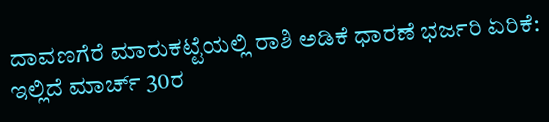ದಾವಣಗೆರೆ ಮಾರುಕಟ್ಟೆಯಲ್ಲಿ ರಾಶಿ ಅಡಿಕೆ ಧಾರಣೆ ಭರ್ಜರಿ ಏರಿಕೆ: ಇಲ್ಲಿದೆ ಮಾರ್ಚ್ 30ರ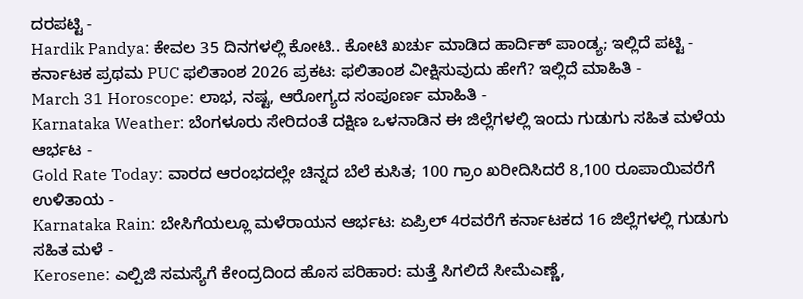ದರಪಟ್ಟಿ -
Hardik Pandya: ಕೇವಲ 35 ದಿನಗಳಲ್ಲಿ ಕೋಟಿ.. ಕೋಟಿ ಖರ್ಚು ಮಾಡಿದ ಹಾರ್ದಿಕ್ ಪಾಂಡ್ಯ; ಇಲ್ಲಿದೆ ಪಟ್ಟಿ -
ಕರ್ನಾಟಕ ಪ್ರಥಮ PUC ಫಲಿತಾಂಶ 2026 ಪ್ರಕಟ: ಫಲಿತಾಂಶ ವೀಕ್ಷಿಸುವುದು ಹೇಗೆ? ಇಲ್ಲಿದೆ ಮಾಹಿತಿ -
March 31 Horoscope: ಲಾಭ, ನಷ್ಟ, ಆರೋಗ್ಯದ ಸಂಪೂರ್ಣ ಮಾಹಿತಿ -
Karnataka Weather: ಬೆಂಗಳೂರು ಸೇರಿದಂತೆ ದಕ್ಷಿಣ ಒಳನಾಡಿನ ಈ ಜಿಲ್ಲೆಗಳಲ್ಲಿ ಇಂದು ಗುಡುಗು ಸಹಿತ ಮಳೆಯ ಆರ್ಭಟ -
Gold Rate Today: ವಾರದ ಆರಂಭದಲ್ಲೇ ಚಿನ್ನದ ಬೆಲೆ ಕುಸಿತ; 100 ಗ್ರಾಂ ಖರೀದಿಸಿದರೆ 8,100 ರೂಪಾಯಿವರೆಗೆ ಉಳಿತಾಯ -
Karnataka Rain: ಬೇಸಿಗೆಯಲ್ಲೂ ಮಳೆರಾಯನ ಆರ್ಭಟ: ಏಪ್ರಿಲ್ 4ರವರೆಗೆ ಕರ್ನಾಟಕದ 16 ಜಿಲ್ಲೆಗಳಲ್ಲಿ ಗುಡುಗು ಸಹಿತ ಮಳೆ -
Kerosene: ಎಲ್ಪಿಜಿ ಸಮಸ್ಯೆಗೆ ಕೇಂದ್ರದಿಂದ ಹೊಸ ಪರಿಹಾರ: ಮತ್ತೆ ಸಿಗಲಿದೆ ಸೀಮೆಎಣ್ಣೆ,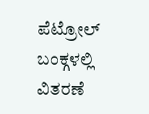ಪೆಟ್ರೋಲ್ ಬಂಕ್ಗಳಲ್ಲಿ ವಿತರಣೆ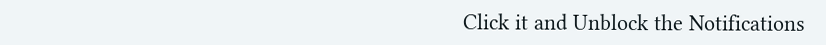Click it and Unblock the Notifications